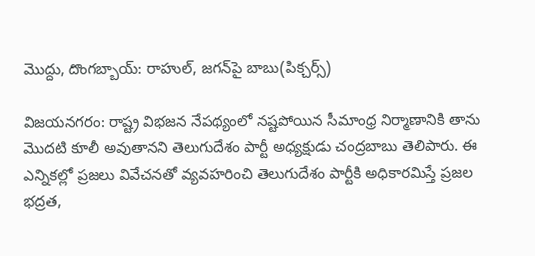మొద్దు, దొంగబ్బాయ్: రాహుల్, జగన్‌పై బాబు(పిక్చర్స్)

విజయనగరం: రాష్ట్ర విభజన నేపథ్యంలో నష్టపోయిన సీమాంధ్ర నిర్మాణానికి తాను మొదటి కూలీ అవుతానని తెలుగుదేశం పార్టీ అధ్యక్షుడు చంద్రబాబు తెలిపారు. ఈ ఎన్నికల్లో ప్రజలు వివేచనతో వ్యవహరించి తెలుగుదేశం పార్టీకి అధికారమిస్తే ప్రజల భద్రత,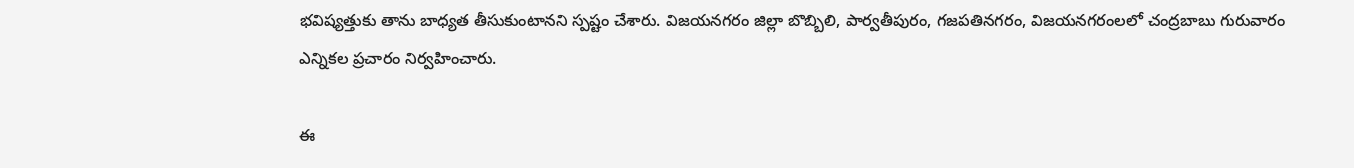భవిష్యత్తుకు తాను బాధ్యత తీసుకుంటానని స్పష్టం చేశారు. విజయనగరం జిల్లా బొబ్బిలి, పార్వతీపురం, గజపతినగరం, విజయనగరంలలో చంద్రబాబు గురువారం ఎన్నికల ప్రచారం నిర్వహించారు.

ఈ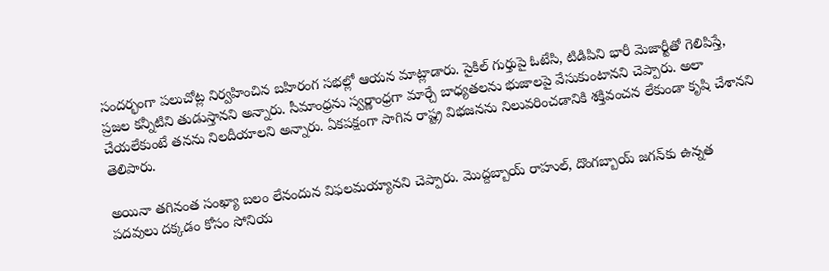సందర్భంగా పలుచోట్ల నిర్వహించిన బహిరంగ సభల్లో ఆయన మాట్లాడారు. సైకిల్ గుర్తుపై ఓటేసి, టిడిపిని భారీ మెజార్టీతో గెలిపిస్తే, ప్రజల కన్నీటిని తుడుస్తానని అన్నారు. సీమాంధ్రను స్వర్ణాంధ్రగా మార్చే బాధ్యతలను భుజాలపై వేసుకుంటానని చెప్పారు. అలా చేయలేకుంటే తనను నిలదీయాలని అన్నారు. ఏకపక్షంగా సాగిన రాష్ట్ర విభజనను నిలువరించడానికి శక్తివంచన లేకుండా కృషి చేశానని తెలిపారు.

అయినా తగినంత సంఖ్యా బలం లేనందున విఫలమయ్యానని చెప్పారు. మొద్దబ్బాయ్ రాహుల్, దొంగబ్బాయ్ జగన్‌కు ఉన్నత పదవులు దక్కడం కోసం సోనియ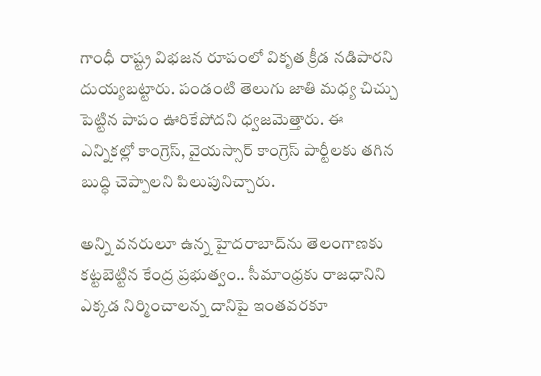గాంధీ రాష్ట్ర విభజన రూపంలో వికృత క్రీడ నడిపారని దుయ్యబట్టారు. పండంటి తెలుగు జాతి మధ్య చిచ్చు పెట్టిన పాపం ఊరికేపోదని ధ్వజమెత్తారు. ఈ ఎన్నికల్లో కాంగ్రెస్, వైయస్సార్ కాంగ్రెస్ పార్టీలకు తగిన బుద్ధి చెప్పాలని పిలుపునిచ్చారు.

అన్ని వనరులూ ఉన్న హైదరాబాద్‌ను తెలంగాణకు కట్టబెట్టిన కేంద్ర ప్రభుత్వం.. సీమాంధ్రకు రాజధానిని ఎక్కడ నిర్మించాలన్న దానిపై ఇంతవరకూ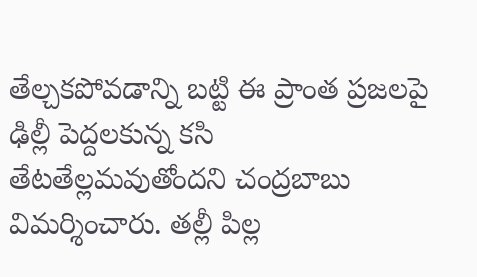తేల్చకపోవడాన్ని బట్టి ఈ ప్రాంత ప్రజలపై ఢిల్లీ పెద్దలకున్న కసి తేటతేల్లమవుతోందని చంద్రబాబు విమర్శించారు. తల్లీ పిల్ల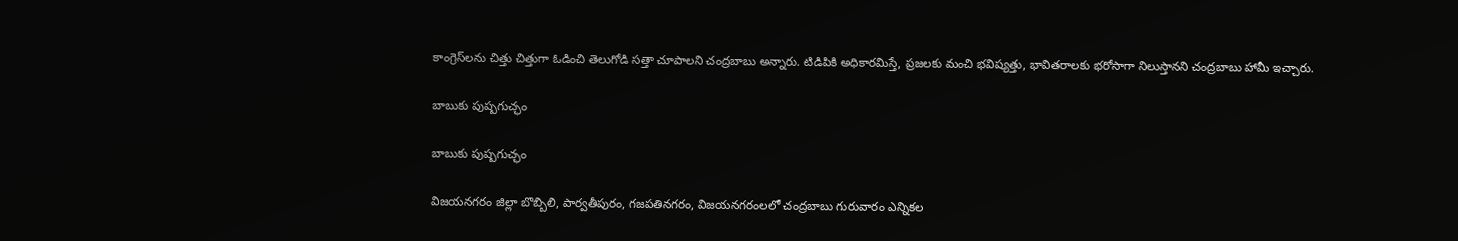కాంగ్రెస్‌లను చిత్తు చిత్తుగా ఓడించి తెలుగోడి సత్తా చూపాలని చంద్రబాబు అన్నారు. టిడిపికి అధికారమిస్తే, ప్రజలకు మంచి భవిష్యత్తు, భావితరాలకు భరోసాగా నిలుస్తానని చంద్రబాబు హామీ ఇచ్చారు.

బాబుకు పుష్పగుచ్ఛం

బాబుకు పుష్పగుచ్ఛం

విజయనగరం జిల్లా బొబ్బిలి, పార్వతీపురం, గజపతినగరం, విజయనగరంలలో చంద్రబాబు గురువారం ఎన్నికల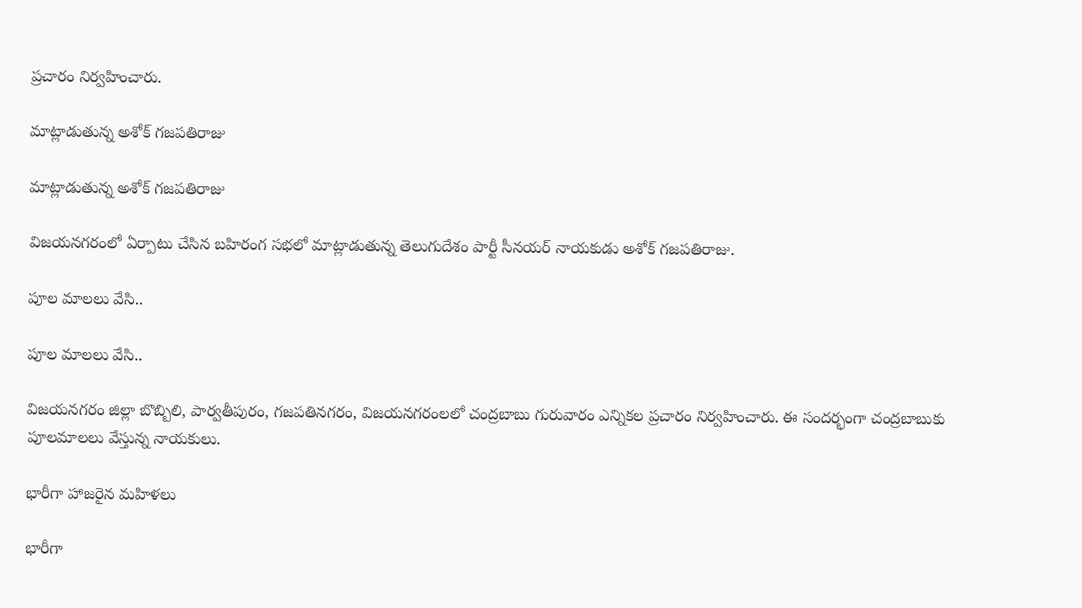ప్రచారం నిర్వహించారు.

మాట్లాడుతున్న అశోక్ గజపతిరాజు

మాట్లాడుతున్న అశోక్ గజపతిరాజు

విజయనగరంలో ఏర్పాటు చేసిన బహిరంగ సభలో మాట్లాడుతున్న తెలుగుదేశం పార్టీ సీనయర్ నాయకుడు అశోక్ గజపతిరాజు.

పూల మాలలు వేసి..

పూల మాలలు వేసి..

విజయనగరం జిల్లా బొబ్బిలి, పార్వతీపురం, గజపతినగరం, విజయనగరంలలో చంద్రబాబు గురువారం ఎన్నికల ప్రచారం నిర్వహించారు. ఈ సందర్భంగా చంద్రబాబుకు పూలమాలలు వేస్తున్న నాయకులు.

భారీగా హాజరైన మహిళలు

భారీగా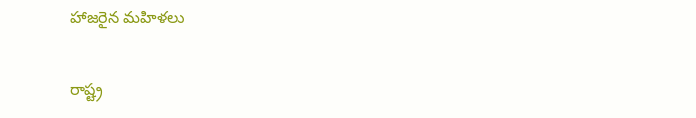హాజరైన మహిళలు

రాష్ట్ర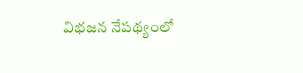విభజన నేపథ్యంలో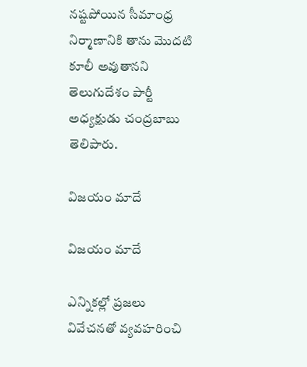నష్టపోయిన సీమాంధ్ర నిర్మాణానికి తాను మొదటి కూలీ అవుతానని తెలుగుదేశం పార్టీ అధ్యక్షుడు చంద్రబాబు తెలిపారు.

విజయం మాదే

విజయం మాదే

ఎన్నికల్లో ప్రజలు వివేచనతో వ్యవహరించి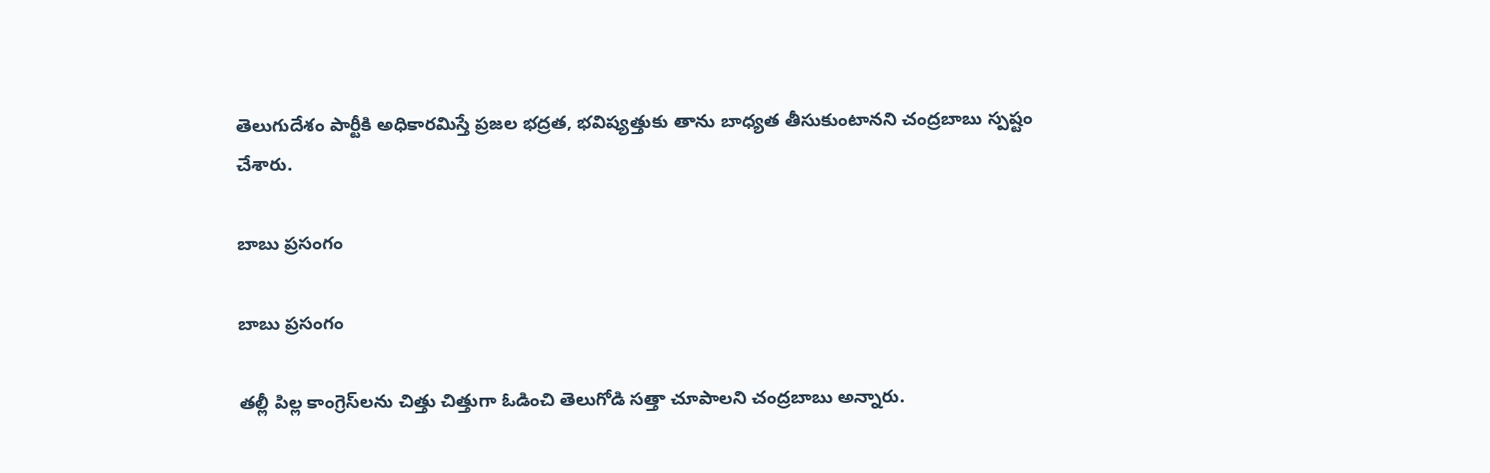తెలుగుదేశం పార్టీకి అధికారమిస్తే ప్రజల భద్రత, భవిష్యత్తుకు తాను బాధ్యత తీసుకుంటానని చంద్రబాబు స్పష్టం చేశారు.

బాబు ప్రసంగం

బాబు ప్రసంగం

తల్లీ పిల్ల కాంగ్రెస్‌లను చిత్తు చిత్తుగా ఓడించి తెలుగోడి సత్తా చూపాలని చంద్రబాబు అన్నారు.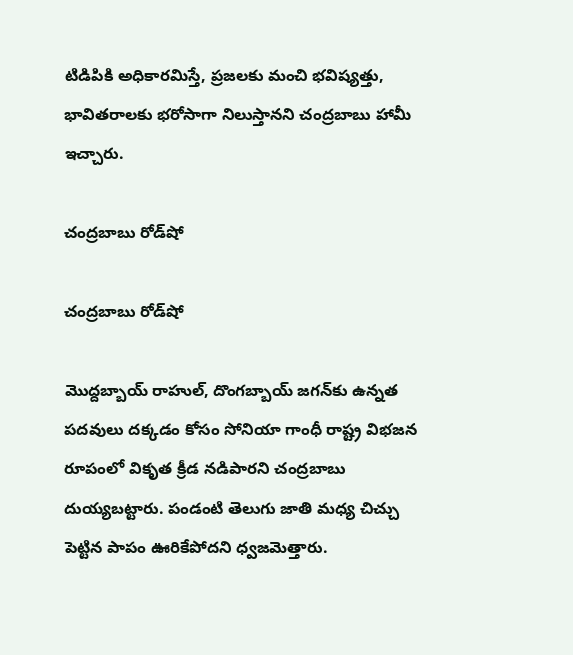టిడిపికి అధికారమిస్తే, ప్రజలకు మంచి భవిష్యత్తు, భావితరాలకు భరోసాగా నిలుస్తానని చంద్రబాబు హామీ ఇచ్చారు.

చంద్రబాబు రోడ్‌షో

చంద్రబాబు రోడ్‌షో

మొద్దబ్బాయ్ రాహుల్, దొంగబ్బాయ్ జగన్‌కు ఉన్నత పదవులు దక్కడం కోసం సోనియా గాంధీ రాష్ట్ర విభజన రూపంలో వికృత క్రీడ నడిపారని చంద్రబాబు దుయ్యబట్టారు. పండంటి తెలుగు జాతి మధ్య చిచ్చు పెట్టిన పాపం ఊరికేపోదని ధ్వజమెత్తారు.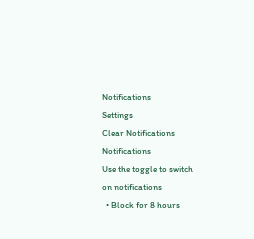Notifications
Settings
Clear Notifications
Notifications
Use the toggle to switch on notifications
  • Block for 8 hours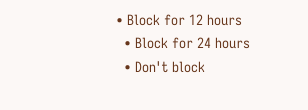• Block for 12 hours
  • Block for 24 hours
  • Don't block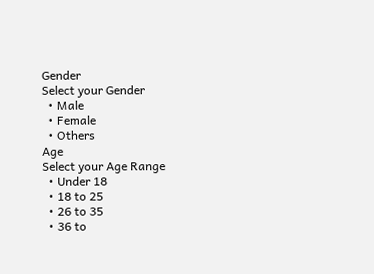Gender
Select your Gender
  • Male
  • Female
  • Others
Age
Select your Age Range
  • Under 18
  • 18 to 25
  • 26 to 35
  • 36 to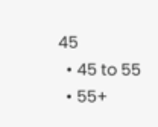45
  • 45 to 55
  • 55+